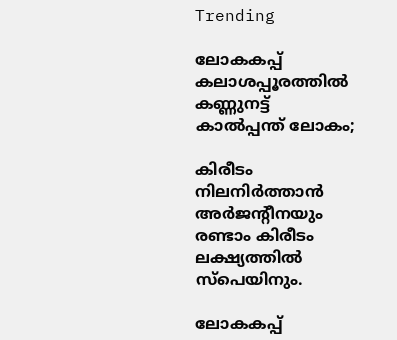Trending

ലോകകപ്പ് കലാശപ്പൂരത്തിൽ കണ്ണുനട്ട് കാൽപ്പന്ത് ലോകം;

കിരീടം നിലനിർത്താൻ അർജന്റീനയും രണ്ടാം കിരീടം ലക്ഷ്യത്തിൽ സ്പെയിനും.

ലോകകപ്പ്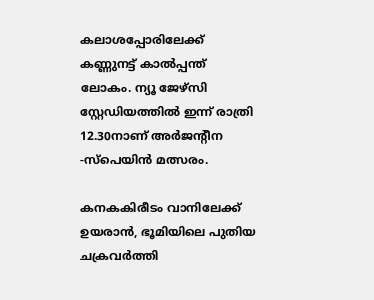കലാശപ്പോരിലേക്ക് കണ്ണുനട്ട് കാൽപ്പന്ത് ലോകം. ന്യൂ ജേഴ്സി സ്റ്റേഡിയത്തിൽ ഇന്ന് രാത്രി 12.30നാണ് അർജന്റീന -സ്പെയിൻ മത്സരം.

കനകകിരീടം വാനിലേക്ക് ഉയരാൻ, ഭൂമിയിലെ പുതിയ ചക്രവർത്തി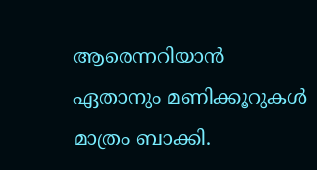ആരെന്നറിയാൻ ഏതാനും മണിക്കൂറുകൾ മാത്രം ബാക്കി.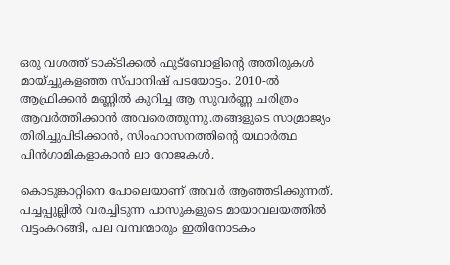ഒരു വശത്ത് ടാക്ടിക്കൽ ഫുട്ബോളിന്റെ അതിരുകൾ മായ്ച്ചുകളഞ്ഞ സ്പാനിഷ് പടയോട്ടം. 2010-ൽ ആഫ്രിക്കൻ മണ്ണിൽ കുറിച്ച ആ സുവർണ്ണ ചരിത്രം ആവർത്തിക്കാൻ അവരെത്തുന്നു.തങ്ങളുടെ സാമ്രാജ്യം തിരിച്ചുപിടിക്കാൻ, സിംഹാസനത്തിന്റെ യഥാർത്ഥ പിൻഗാമികളാകാൻ ലാ റോജകൾ.

കൊടുങ്കാറ്റിനെ പോലെയാണ് അവർ ആഞ്ഞടിക്കുന്നത്. പച്ചപ്പുല്ലിൽ വരച്ചിടുന്ന പാസുകളുടെ മായാവലയത്തിൽ വട്ടംകറങ്ങി, പല വമ്പന്മാരും ഇതിനോടകം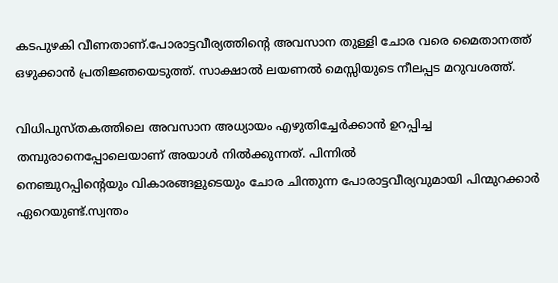കടപുഴകി വീണതാണ്.പോരാട്ടവീര്യത്തിന്റെ അവസാന തുള്ളി ചോര വരെ മൈതാനത്ത് ഒഴുക്കാൻ പ്രതിജ്ഞയെടുത്ത്. സാക്ഷാൽ ലയണൽ മെസ്സിയുടെ നീലപ്പട മറുവശത്ത്.

വിധിപുസ്തകത്തിലെ അവസാന അധ്യായം എഴുതിച്ചേർക്കാൻ ഉറപ്പിച്ച തമ്പുരാനെപ്പോലെയാണ് അയാൾ നിൽക്കുന്നത്. പിന്നിൽ
നെഞ്ചുറപ്പിന്റെയും വികാരങ്ങളുടെയും ചോര ചിന്തുന്ന പോരാട്ടവീര്യവുമായി പിന്മുറക്കാർ ഏറെയുണ്ട്.സ്വന്തം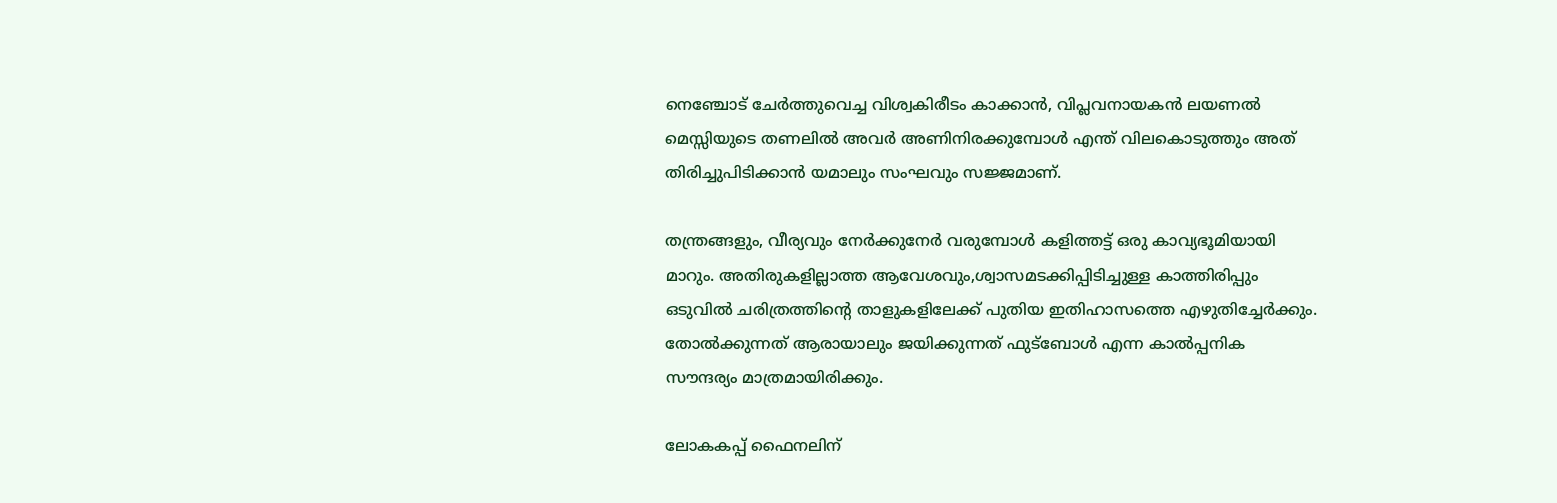നെഞ്ചോട് ചേർത്തുവെച്ച വിശ്വകിരീടം കാക്കാൻ, വിപ്ലവനായകൻ ലയണൽ മെസ്സിയുടെ തണലിൽ അവർ അണിനിരക്കുമ്പോൾ എന്ത് വിലകൊടുത്തും അത് തിരിച്ചുപിടിക്കാൻ യമാലും സംഘവും സജ്ജമാണ്.

തന്ത്രങ്ങളും, വീര്യവും നേർക്കുനേർ വരുമ്പോൾ കളിത്തട്ട് ഒരു കാവ്യഭൂമിയായി മാറും. അതിരുകളില്ലാത്ത ആവേശവും,ശ്വാസമടക്കിപ്പിടിച്ചുള്ള കാത്തിരിപ്പും ഒടുവിൽ ചരിത്രത്തിന്റെ താളുകളിലേക്ക് പുതിയ ഇതിഹാസത്തെ എഴുതിച്ചേർക്കും. തോൽക്കുന്നത് ആരായാലും ജയിക്കുന്നത് ഫുട്ബോൾ എന്ന കാൽപ്പനിക സൗന്ദര്യം മാത്രമായിരിക്കും.

ലോകകപ്പ് ഫൈനലിന്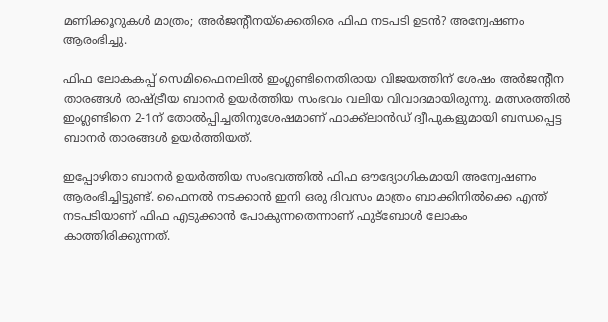മണിക്കൂറുകൾ മാത്രം; അർജന്റീന‌യ്ക്കെതിരെ ഫിഫ നടപടി ഉടൻ? അന്വേഷണം ആരംഭിച്ചു.

ഫിഫ ലോകകപ്പ് സെമിഫൈനലിൽ ഇംഗ്ലണ്ടിനെതിരായ വിജയത്തിന് ശേഷം അർജന്റീന താരങ്ങൾ രാഷ്ട്രീയ ബാനർ ഉയര്‍ത്തിയ സംഭവം വലിയ വിവാദമായിരുന്നു. മത്സരത്തിൽ ഇംഗ്ലണ്ടിനെ 2-1ന് തോൽപ്പിച്ചതിനുശേഷമാണ് ഫാക്ക്‌ലാൻഡ് ദ്വീപുകളുമായി ബന്ധപ്പെട്ട ബാനർ താരങ്ങൾ ഉയർത്തിയത്.

ഇപ്പോഴിതാ ബാനർ ഉയർത്തിയ സംഭവത്തിൽ ഫിഫ ഔദ്യോഗികമായി അന്വേഷണം ആരംഭിച്ചിട്ടുണ്ട്. ഫൈനൽ നടക്കാൻ ഇനി ഒരു ദിവസം മാത്രം ബാക്കിനിൽക്കെ എന്ത് നടപടിയാണ് ഫിഫ എടുക്കാൻ പോകുന്നതെന്നാണ് ഫുട്ബോൾ ലോകം കാത്തിരിക്കുന്നത്.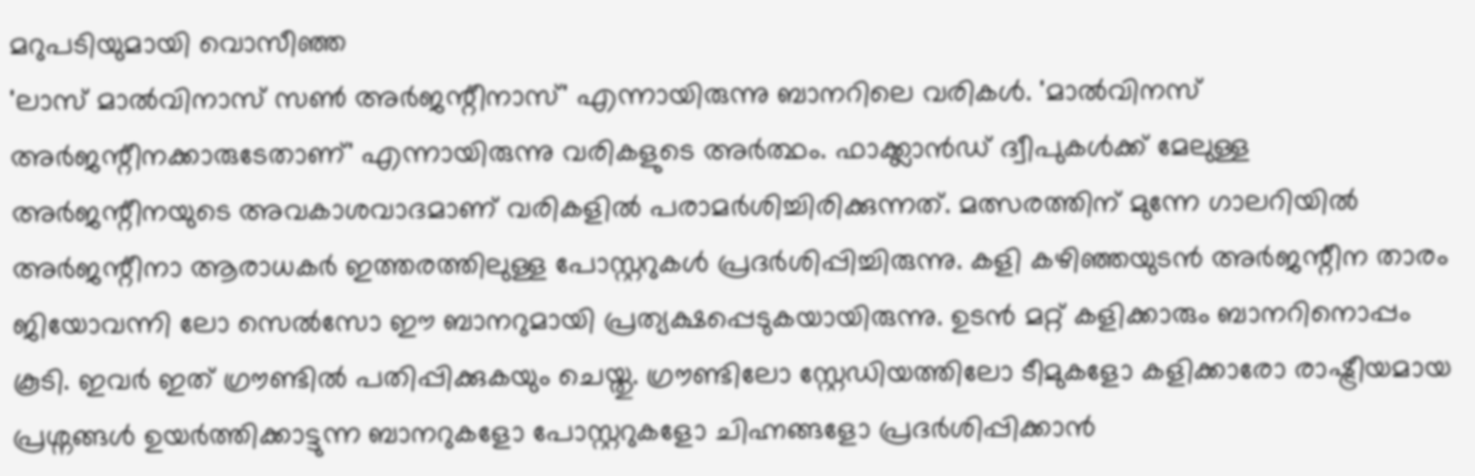മറുപടിയുമായി വൊസീഞ്ഞ
'ലാസ് മാല്‍വിനാസ് സണ്‍ അര്‍ജന്റീനാസ്' എന്നായിരുന്നു ബാനറിലെ വരികള്‍. 'മാല്‍വിനസ് അര്‍ജന്റീനക്കാരുടേതാണ്' എന്നായിരുന്നു വരികളുടെ അര്‍ത്ഥം. ഫാക്ക്ലാന്‍ഡ് ദ്വീപുകള്‍ക്ക് മേലുള്ള അര്‍ജന്റീനയുടെ അവകാശവാദമാണ് വരികളില്‍ പരാമര്‍ശിച്ചിരിക്കുന്നത്. മത്സരത്തിന് മുന്നേ ഗാലറിയിൽ അർജന്റീനാ ആരാധകർ ഇത്തരത്തിലുള്ള പോസ്റ്ററുകൾ പ്രദർശിപ്പിച്ചിരുന്നു. കളി കഴിഞ്ഞയുടൻ അർജന്റീന താരം ജിയോവന്നി ലോ സെൽസോ ഈ ബാനറുമായി പ്രത്യക്ഷപ്പെടുകയായിരുന്നു. ഉടൻ മറ്റ് കളിക്കാരും ബാനറിനൊപ്പം കൂടി. ഇവർ ഇത് ഗ്രൗണ്ടിൽ പതിപ്പിക്കുകയും ചെയ്തു. ഗ്രൗണ്ടിലോ സ്റ്റേഡിയത്തിലോ ടീമുകളോ കളിക്കാരോ രാഷ്ട്രീയമായ പ്രശ്നങ്ങൾ ഉയർത്തിക്കാട്ടുന്ന ബാനറുകളോ പോസ്റ്ററുകളോ ചിഹ്നങ്ങളോ പ്രദർശിപ്പിക്കാൻ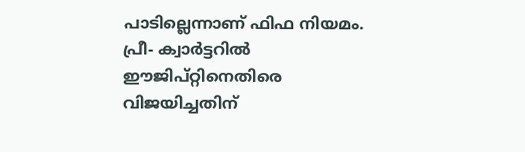പാടില്ലെന്നാണ് ഫിഫ നിയമം. പ്രീ- ക്വാർട്ടറിൽ ഈജിപ്റ്റിനെതിരെ വിജയിച്ചതിന്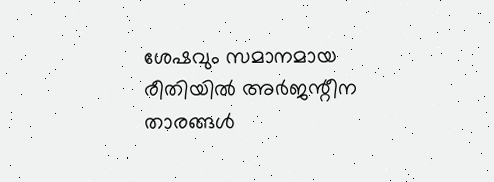ശേഷവും സമാനമായ രീതിയിൽ അർജന്റീന താരങ്ങൾ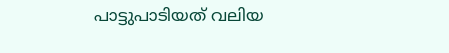പാട്ടുപാടിയത് വലിയ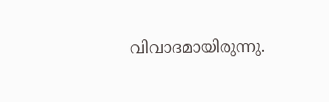വിവാദമായിരുന്നു.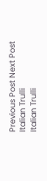Previous Post Next Post
Italian Trulli
Italian Trulli